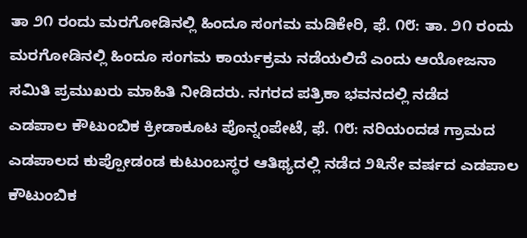ತಾ ೨೧ ರಂದು ಮರಗೋಡಿನಲ್ಲಿ ಹಿಂದೂ ಸಂಗಮ ಮಡಿಕೇರಿ, ಫೆ. ೧೮: ತಾ. ೨೧ ರಂದು ಮರಗೋಡಿನಲ್ಲಿ ಹಿಂದೂ ಸಂಗಮ ಕಾರ್ಯಕ್ರಮ ನಡೆಯಲಿದೆ ಎಂದು ಆಯೋಜನಾ ಸಮಿತಿ ಪ್ರಮುಖರು ಮಾಹಿತಿ ನೀಡಿದರು. ನಗರದ ಪತ್ರಿಕಾ ಭವನದಲ್ಲಿ ನಡೆದ
ಎಡಪಾಲ ಕೌಟುಂಬಿಕ ಕ್ರೀಡಾಕೂಟ ಪೊನ್ನಂಪೇಟೆ, ಫೆ. ೧೮: ನರಿಯಂದಡ ಗ್ರಾಮದ ಎಡಪಾಲದ ಕುಪ್ಪೋಡಂಡ ಕುಟುಂಬಸ್ಥರ ಆತಿಥ್ಯದಲ್ಲಿ ನಡೆದ ೨೩ನೇ ವರ್ಷದ ಎಡಪಾಲ ಕೌಟುಂಬಿಕ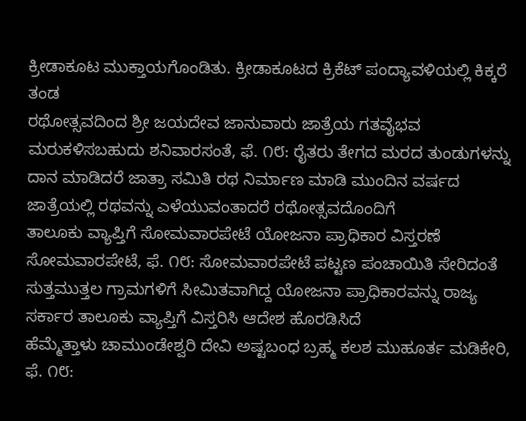ಕ್ರೀಡಾಕೂಟ ಮುಕ್ತಾಯಗೊಂಡಿತು. ಕ್ರೀಡಾಕೂಟದ ಕ್ರಿಕೆಟ್ ಪಂದ್ಯಾವಳಿಯಲ್ಲಿ ಕಿಕ್ಕರೆ ತಂಡ
ರಥೋತ್ಸವದಿಂದ ಶ್ರೀ ಜಯದೇವ ಜಾನುವಾರು ಜಾತ್ರೆಯ ಗತವೈಭವ ಮರುಕಳಿಸಬಹುದು ಶನಿವಾರಸಂತೆ, ಫೆ. ೧೮: ರೈತರು ತೇಗದ ಮರದ ತುಂಡುಗಳನ್ನು ದಾನ ಮಾಡಿದರೆ ಜಾತ್ರಾ ಸಮಿತಿ ರಥ ನಿರ್ಮಾಣ ಮಾಡಿ ಮುಂದಿನ ವರ್ಷದ ಜಾತ್ರೆಯಲ್ಲಿ ರಥವನ್ನು ಎಳೆಯುವಂತಾದರೆ ರಥೋತ್ಸವದೊಂದಿಗೆ
ತಾಲೂಕು ವ್ಯಾಪ್ತಿಗೆ ಸೋಮವಾರಪೇಟೆ ಯೋಜನಾ ಪ್ರಾಧಿಕಾರ ವಿಸ್ತರಣೆ ಸೋಮವಾರಪೇಟೆ, ಫೆ. ೧೮: ಸೋಮವಾರಪೇಟೆ ಪಟ್ಟಣ ಪಂಚಾಯಿತಿ ಸೇರಿದಂತೆ ಸುತ್ತಮುತ್ತಲ ಗ್ರಾಮಗಳಿಗೆ ಸೀಮಿತವಾಗಿದ್ದ ಯೋಜನಾ ಪ್ರಾಧಿಕಾರವನ್ನು ರಾಜ್ಯ ಸರ್ಕಾರ ತಾಲೂಕು ವ್ಯಾಪ್ತಿಗೆ ವಿಸ್ತರಿಸಿ ಆದೇಶ ಹೊರಡಿಸಿದೆ
ಹೆಮ್ಮೆತ್ತಾಳು ಚಾಮುಂಡೇಶ್ವರಿ ದೇವಿ ಅಷ್ಟಬಂಧ ಬ್ರಹ್ಮ ಕಲಶ ಮುಹೂರ್ತ ಮಡಿಕೇರಿ, ಫೆ. ೧೮: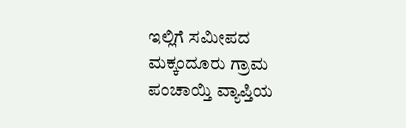ಇಲ್ಲಿಗೆ ಸಮೀಪದ ಮಕ್ಕಂದೂರು ಗ್ರಾಮ ಪಂಚಾಯ್ತಿ ವ್ಯಾಪ್ತಿಯ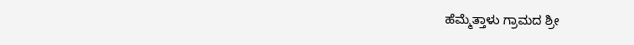ಹೆಮ್ಮೆತ್ತಾಳು ಗ್ರಾಮದ ಶ್ರೀ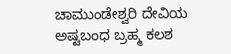ಚಾಮುಂಡೇಶ್ವರಿ ದೇವಿಯ ಅಷ್ಟಬಂಧ ಬ್ರಹ್ಮ ಕಲಶ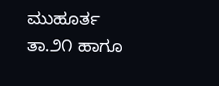ಮುಹೂರ್ತ ತಾ.೨೧ ಹಾಗೂ